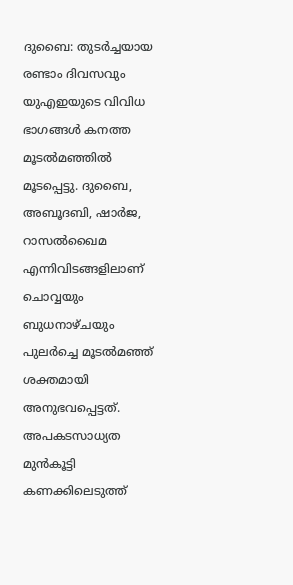ദുബൈ: തുടർച്ചയായ രണ്ടാം ദിവസവും യുഎഇയുടെ വിവിധ ഭാഗങ്ങൾ കനത്ത മൂടൽമഞ്ഞിൽ മൂടപ്പെട്ടു. ദുബൈ, അബൂദബി, ഷാർജ, റാസൽഖൈമ എന്നിവിടങ്ങളിലാണ് ചൊവ്വയും ബുധനാഴ്ചയും പുലർച്ചെ മൂടൽമഞ്ഞ് ശക്തമായി അനുഭവപ്പെട്ടത്.
അപകടസാധ്യത മുൻകൂട്ടി കണക്കിലെടുത്ത്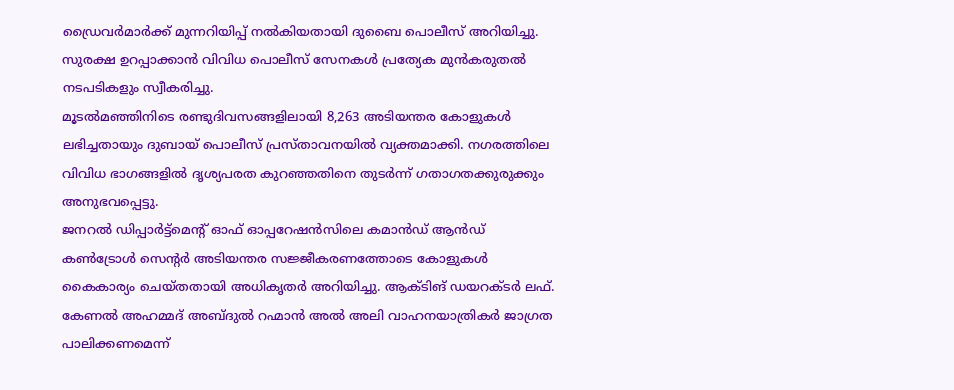ഡ്രൈവർമാർക്ക് മുന്നറിയിപ്പ് നൽകിയതായി ദുബൈ പൊലീസ് അറിയിച്ചു. സുരക്ഷ ഉറപ്പാക്കാൻ വിവിധ പൊലീസ് സേനകൾ പ്രത്യേക മുൻകരുതൽ നടപടികളും സ്വീകരിച്ചു.
മൂടൽമഞ്ഞിനിടെ രണ്ടുദിവസങ്ങളിലായി 8,263 അടിയന്തര കോളുകൾ ലഭിച്ചതായും ദുബായ് പൊലീസ് പ്രസ്താവനയിൽ വ്യക്തമാക്കി. നഗരത്തിലെ വിവിധ ഭാഗങ്ങളിൽ ദൃശ്യപരത കുറഞ്ഞതിനെ തുടർന്ന് ഗതാഗതക്കുരുക്കും അനുഭവപ്പെട്ടു.
ജനറൽ ഡിപ്പാർട്ട്മെന്റ് ഓഫ് ഓപ്പറേഷൻസിലെ കമാൻഡ് ആൻഡ് കൺട്രോൾ സെന്റർ അടിയന്തര സജ്ജീകരണത്തോടെ കോളുകൾ കൈകാര്യം ചെയ്തതായി അധികൃതർ അറിയിച്ചു. ആക്ടിങ് ഡയറക്ടർ ലഫ്. കേണൽ അഹമ്മദ് അബ്ദുൽ റഹ്മാൻ അൽ അലി വാഹനയാത്രികർ ജാഗ്രത പാലിക്കണമെന്ന്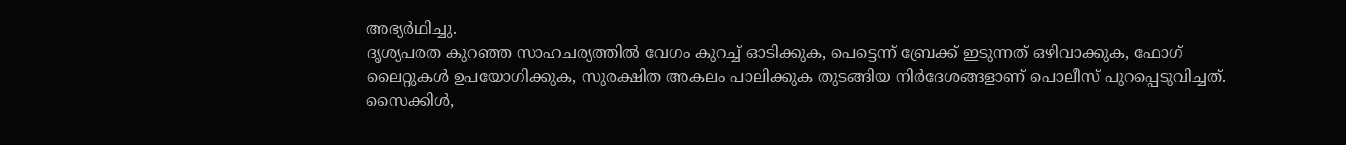അഭ്യർഥിച്ചു.
ദൃശ്യപരത കുറഞ്ഞ സാഹചര്യത്തിൽ വേഗം കുറച്ച് ഓടിക്കുക, പെട്ടെന്ന് ബ്രേക്ക് ഇടുന്നത് ഒഴിവാക്കുക, ഫോഗ് ലൈറ്റുകൾ ഉപയോഗിക്കുക, സുരക്ഷിത അകലം പാലിക്കുക തുടങ്ങിയ നിർദേശങ്ങളാണ് പൊലീസ് പുറപ്പെടുവിച്ചത്. സൈക്കിൾ,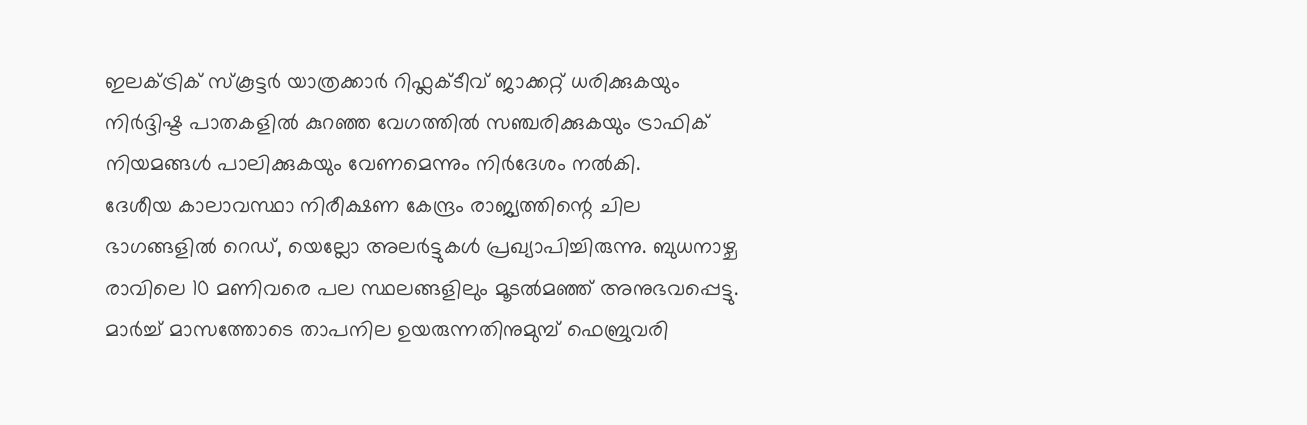ഇലക്ട്രിക് സ്കൂട്ടർ യാത്രക്കാർ റിഫ്ലക്ടീവ് ജാക്കറ്റ് ധരിക്കുകയും നിർദ്ദിഷ്ട പാതകളിൽ കുറഞ്ഞ വേഗത്തിൽ സഞ്ചരിക്കുകയും ട്രാഫിക് നിയമങ്ങൾ പാലിക്കുകയും വേണമെന്നും നിർദേശം നൽകി.
ദേശീയ കാലാവസ്ഥാ നിരീക്ഷണ കേന്ദ്രം രാജ്യത്തിന്റെ ചില ഭാഗങ്ങളിൽ റെഡ്, യെല്ലോ അലർട്ടുകൾ പ്രഖ്യാപിച്ചിരുന്നു. ബുധനാഴ്ച രാവിലെ 10 മണിവരെ പല സ്ഥലങ്ങളിലും മൂടൽമഞ്ഞ് അനുഭവപ്പെട്ടു. മാർച്ച് മാസത്തോടെ താപനില ഉയരുന്നതിനുമുമ്പ് ഫെബ്രുവരി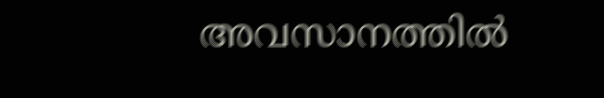അവസാനത്തിൽ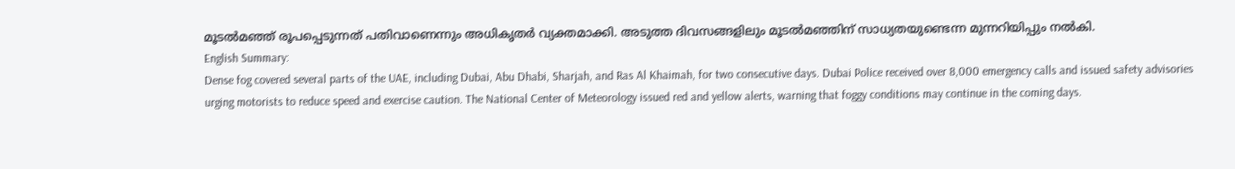മൂടൽമഞ്ഞ് രൂപപ്പെടുന്നത് പതിവാണെന്നും അധികൃതർ വ്യക്തമാക്കി. അടുത്ത ദിവസങ്ങളിലും മൂടൽമഞ്ഞിന് സാധ്യതയുണ്ടെന്ന മുന്നറിയിപ്പും നൽകി.
English Summary:
Dense fog covered several parts of the UAE, including Dubai, Abu Dhabi, Sharjah, and Ras Al Khaimah, for two consecutive days. Dubai Police received over 8,000 emergency calls and issued safety advisories urging motorists to reduce speed and exercise caution. The National Center of Meteorology issued red and yellow alerts, warning that foggy conditions may continue in the coming days.